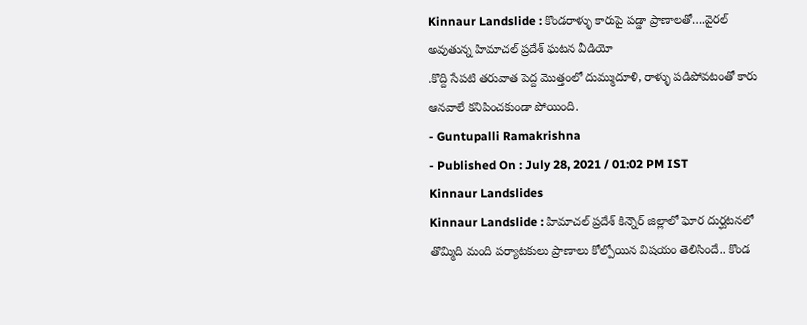Kinnaur Landslide : కొండరాళ్ళు కారుపై పడ్డా ప్రాణాలతో….వైరల్ అవుతున్న హిమాచల్ ప్రదేశ్ ఘటన వీడియో
.కొద్ది సేపటి తరువాత పెద్ద మొత్తంలో దుమ్ముదూళి, రాళ్ళు పడిపోవటంతో కారు ఆనవాలే కనిపించకుండా పోయింది.
- Guntupalli Ramakrishna
- Published On : July 28, 2021 / 01:02 PM IST
Kinnaur Landslides
Kinnaur Landslide : హిమాచల్ ప్రదేశ్ కిన్నౌర్ జిల్లాలో ఘోర దుర్ఘటనలో తొమ్మిది మంది పర్యాటకులు ప్రాణాలు కోల్పోయిన విషయం తెలిసిందే.. కొండ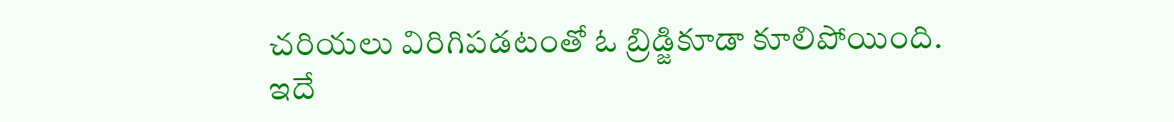చరియలు విరిగిపడటంతో ఓ బ్రిడ్జికూడా కూలిపోయింది. ఇదే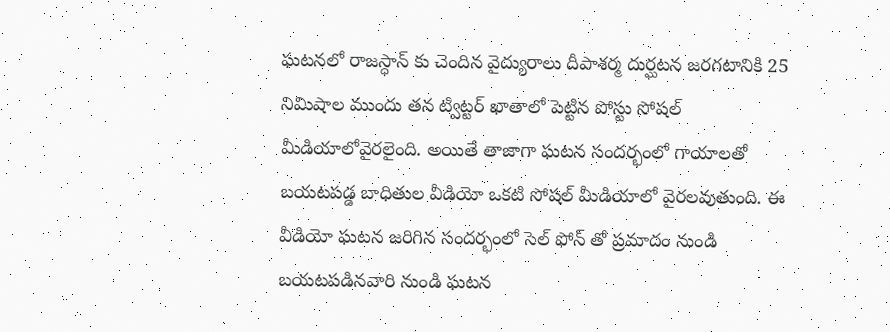ఘటనలో రాజస్ధాన్ కు చెందిన వైద్యురాలు దీపాశర్మ దుర్ఘటన జరగటానికి 25 నిమిషాల ముందు తన ట్విట్టర్ ఖాతాలో పెట్టిన పోస్టు సోషల్ మీడియాలోవైరలైంది. అయితే తాజాగా ఘటన సందర్భంలో గాయాలతో బయటపడ్డ బాధితుల వీడియో ఒకటి సోషల్ మీడియాలో వైరలవుతుంది. ఈ వీడియో ఘటన జరిగిన సందర్భంలో సెల్ ఫోన్ తో ప్రమాదం నుండి బయటపడినవారి నుండి ఘటన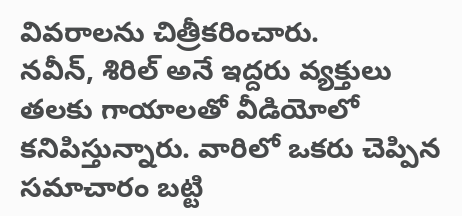వివరాలను చిత్రీకరించారు.
నవీన్, శిరిల్ అనే ఇద్దరు వ్యక్తులు తలకు గాయాలతో వీడియోలో కనిపిస్తున్నారు. వారిలో ఒకరు చెప్పిన సమాచారం బట్టి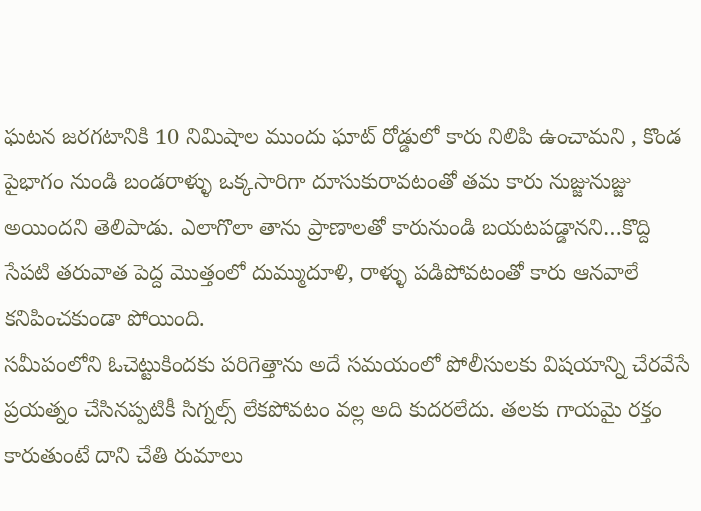ఘటన జరగటానికి 10 నిమిషాల ముందు ఘాట్ రోడ్డులో కారు నిలిపి ఉంచామని , కొండ పైభాగం నుండి బండరాళ్ళు ఒక్కసారిగా దూసుకురావటంతో తమ కారు నుజ్జునుజ్జు అయిందని తెలిపాడు. ఎలాగొలా తాను ప్రాణాలతో కారునుండి బయటపడ్డానని…కొద్ది సేపటి తరువాత పెద్ద మొత్తంలో దుమ్ముదూళి, రాళ్ళు పడిపోవటంతో కారు ఆనవాలే కనిపించకుండా పోయింది.
సమీపంలోని ఓచెట్టుకిందకు పరిగెత్తాను అదే సమయంలో పోలీసులకు విషయాన్ని చేరవేసే ప్రయత్నం చేసినప్పటికీ సిగ్నల్స్ లేకపోవటం వల్ల అది కుదరలేదు. తలకు గాయమై రక్తం కారుతుంటే దాని చేతి రుమాలు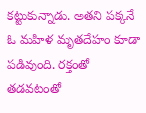కట్టుకున్నాడు. అతని పక్కనే ఓ మహిళ మృతదేహం కూడా పడివుంది. రక్తంతో తడవటంతో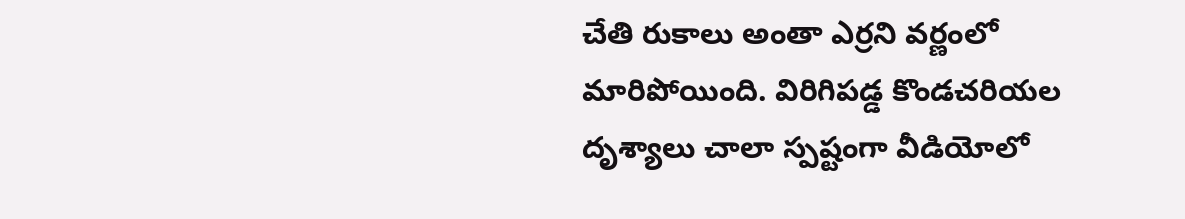చేతి రుకాలు అంతా ఎర్రని వర్ణంలో మారిపోయింది. విరిగిపడ్డ కొండచరియల దృశ్యాలు చాలా స్పష్టంగా వీడియోలో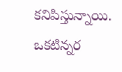కనిపిస్తున్నాయి. ఒకటిన్నర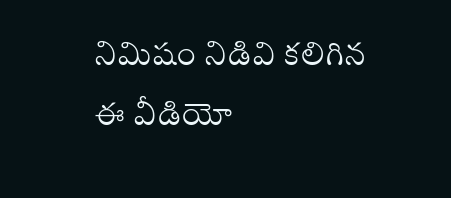నిమిషం నిడివి కలిగిన ఈ వీడియో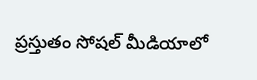ప్రస్తుతం సోషల్ మీడియాలో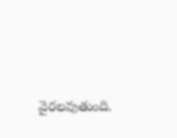వైరలవుతుంది.